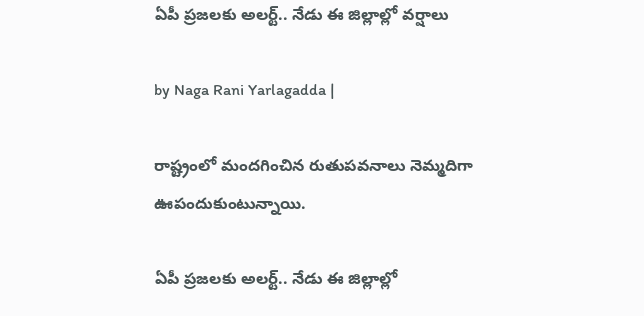ఏపీ ప్రజలకు అలర్ట్.. నేడు ఈ జిల్లాల్లో వర్షాలు

by Naga Rani Yarlagadda |

రాష్ట్రంలో మందగించిన రుతుపవనాలు నెమ్మదిగా ఊపందుకుంటున్నాయి.

ఏపీ ప్రజలకు అలర్ట్.. నేడు ఈ జిల్లాల్లో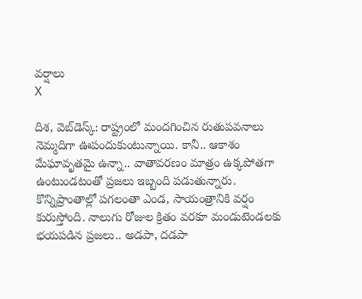వర్షాలు
X

దిశ, వెబ్‌డెస్క్: రాష్ట్రంలో మందగించిన రుతుపవనాలు నెమ్మదిగా ఊపందుకుంటున్నాయి. కానీ.. ఆకాశం మేఘావృతమై ఉన్నా.. వాతావరణం మాత్రం ఉక్కపోతగా ఉంటుండటంతో ప్రజలు ఇబ్బంది పడుతున్నారు. కొన్నిప్రాంతాల్లో పగలంతా ఎండ, సాయంత్రానికి వర్షం కురుస్తోంది. నాలుగు రోజుల క్రితం వరకూ మండుటెండలకు భయపడిన ప్రజలు.. అడపా, దడపా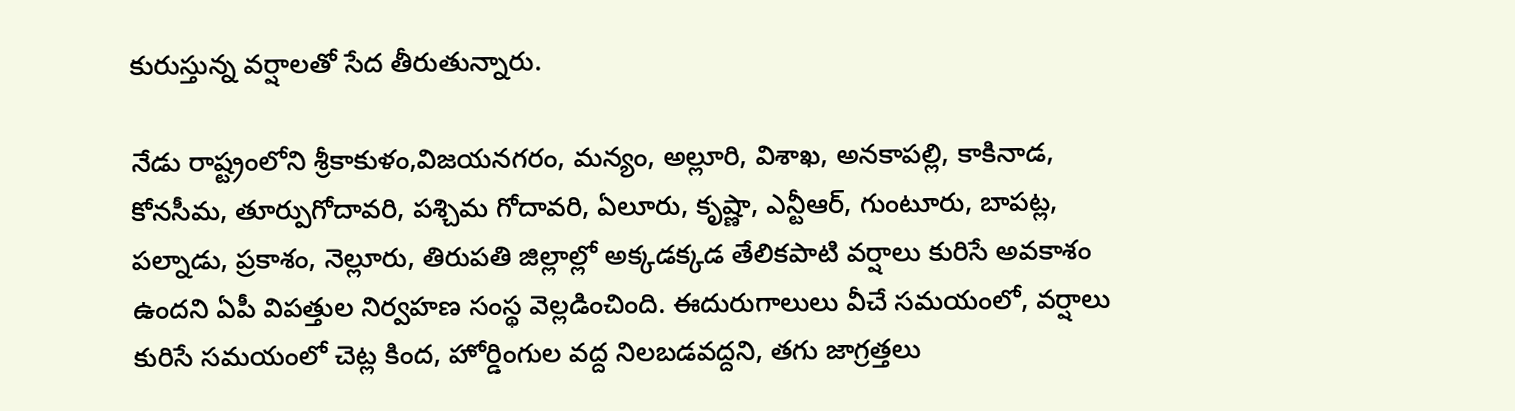కురుస్తున్న వర్షాలతో సేద తీరుతున్నారు.

నేడు రాష్ట్రంలోని శ్రీకాకుళం,విజయనగరం, మన్యం, అల్లూరి, విశాఖ, అనకాపల్లి, కాకినాడ, కోనసీమ, తూర్పుగోదావరి, పశ్చిమ గోదావరి, ఏలూరు, కృష్ణా, ఎన్టీఆర్, గుంటూరు, బాపట్ల, పల్నాడు, ప్రకాశం, నెల్లూరు, తిరుపతి జిల్లాల్లో అక్కడక్కడ తేలికపాటి వర్షాలు కురిసే అవకాశం ఉందని ఏపీ విపత్తుల నిర్వహణ సంస్థ వెల్లడించింది. ఈదురుగాలులు వీచే సమయంలో, వర్షాలు కురిసే సమయంలో చెట్ల కింద, హోర్డింగుల వద్ద నిలబడవద్దని, తగు జాగ్రత్తలు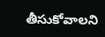తీసుకోవాలని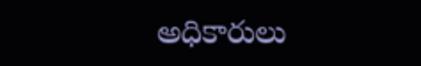అధికారులు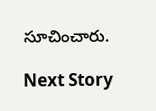సూచించారు.

Next Story